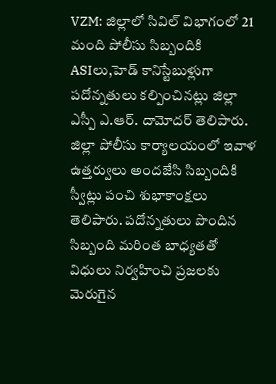VZM: జిల్లాలో సివిల్ విభాగంలో 21 మంది పోలీసు సిబ్బందికి ASIలు,హెడ్ కానిస్టేబుళ్లుగా పదోన్నతులు కల్పించినట్లు జిల్లా ఎస్పీ ఎ.ఆర్. దామోదర్ తెలిపారు. జిల్లా పోలీసు కార్యాలయంలో ఇవాళ ఉత్తర్వులు అందజేసి సిబ్బందికి స్వీట్లు పంచి శుభాకాంక్షలు తెలిపారు. పదోన్నతులు పొందిన సిబ్బంది మరింత బాధ్యతతో విధులు నిర్వహించి ప్రజలకు మెరుగైన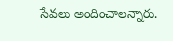సేవలు అందించాలన్నారు.